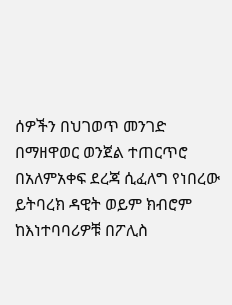ሰዎችን በህገወጥ መንገድ በማዘዋወር ወንጀል ተጠርጥሮ በአለምአቀፍ ደረጃ ሲፈለግ የነበረው ይትባረክ ዳዊት ወይም ክብሮም ከእነተባባሪዎቹ በፖሊስ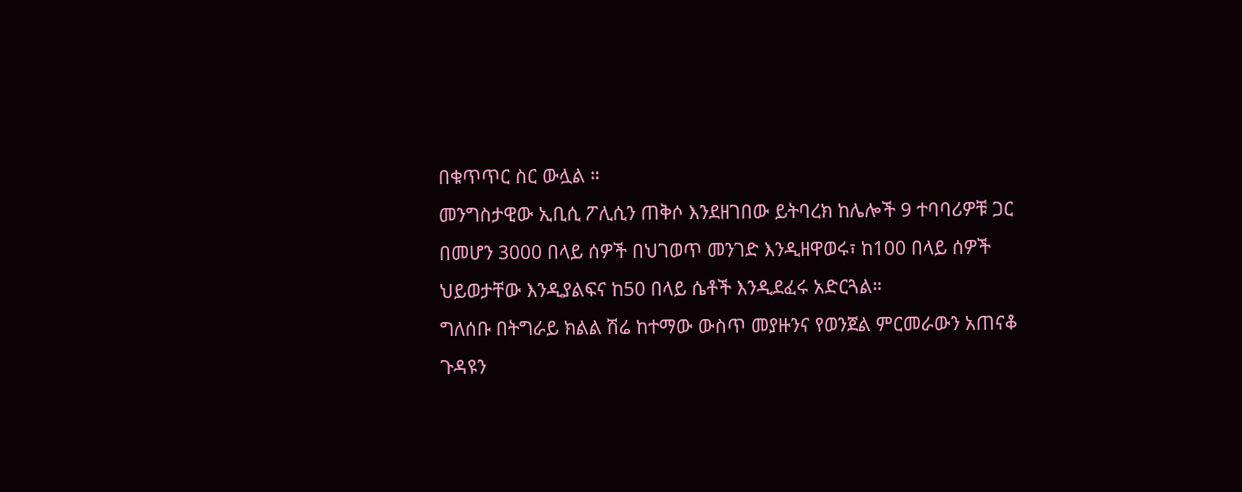በቁጥጥር ስር ውሏል ።
መንግስታዊው ኢቢሲ ፖሊሲን ጠቅሶ እንደዘገበው ይትባረክ ከሌሎች 9 ተባባሪዎቹ ጋር በመሆን 3000 በላይ ሰዎች በህገወጥ መንገድ እንዲዘዋወሩ፣ ከ100 በላይ ሰዎች ህይወታቸው እንዲያልፍና ከ50 በላይ ሴቶች እንዲደፈሩ አድርጓል።
ግለሰቡ በትግራይ ክልል ሽሬ ከተማው ውስጥ መያዙንና የወንጀል ምርመራውን አጠናቆ ጉዳዩን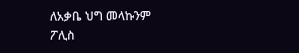ለአቃቤ ህግ መላኩንም ፖሊስ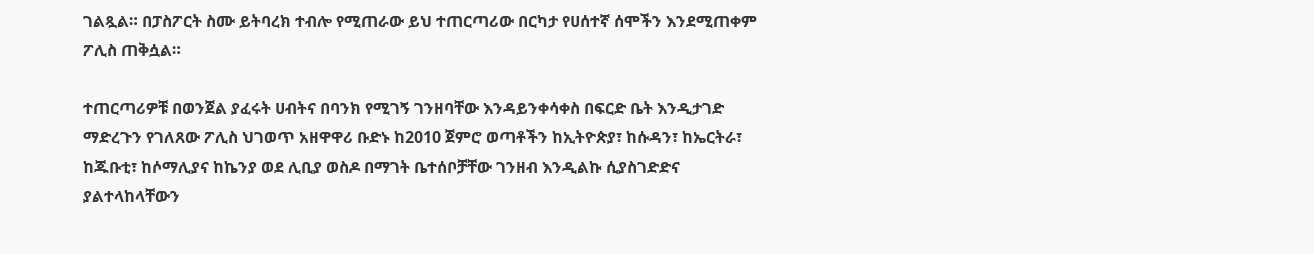ገልጿል። በፓስፖርት ስሙ ይትባረክ ተብሎ የሚጠራው ይህ ተጠርጣሪው በርካታ የሀሰተኛ ሰሞችን እንደሚጠቀም ፖሊስ ጠቅሷል።

ተጠርጣሪዎቹ በወንጀል ያፈሩት ሀብትና በባንክ የሚገኝ ገንዘባቸው እንዳይንቀሳቀስ በፍርድ ቤት እንዲታገድ ማድረጉን የገለጸው ፖሊስ ህገወጥ አዘዋዋሪ ቡድኑ ከ2010 ጀምሮ ወጣቶችን ከኢትዮጵያ፣ ከሱዳን፣ ከኤርትራ፣ ከጁቡቲ፣ ከሶማሊያና ከኬንያ ወደ ሊቢያ ወስዶ በማገት ቤተሰቦቻቸው ገንዘብ እንዲልኩ ሲያስገድድና ያልተላከላቸውን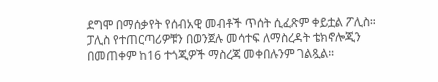ደግሞ በማሰቃየት የሰብአዊ መብቶች ጥሰት ሲፈጽም ቀይቷል ፖሊስ።
ፓሊስ የተጠርጣሪዎቹን በወንጀሉ መሳተፍ ለማስረዳት ቴክኖሎጂን በመጠቀም ከ16 ተጎጂዎች ማስረጃ መቀበሉንም ገልጿል።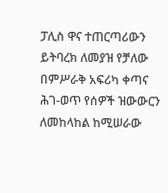ፓሊስ ዋና ተጠርጣሪውን ይትባረክ ለመያዝ የቻለው በምሥራቅ አፍሪካ ቀጣና ሕገ-ወጥ የሰዎች ዝውውርን ለመከላከል ከሚሠራው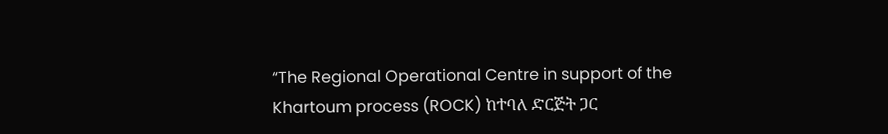“The Regional Operational Centre in support of the Khartoum process (ROCK) ከተባለ ድርጅት ጋር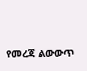የመረጃ ልውውጥ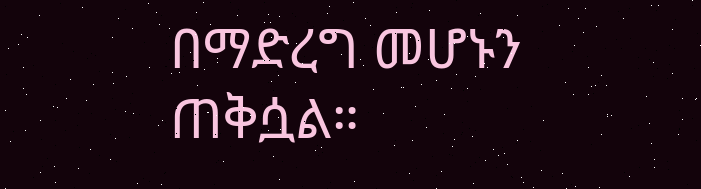በማድረግ መሆኑን ጠቅሷል።